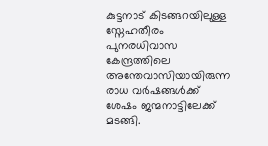കുട്ടനാട് കിടങ്ങറയിലുള്ള സ്നേഹതീരം പുനരധിവാസ കേന്ദ്രത്തിലെ അന്തേവാസിയായിരുന്ന രാധ വർഷങ്ങൾക്ക് ശേഷം ജന്മനാട്ടിലേക്ക് മടങ്ങി.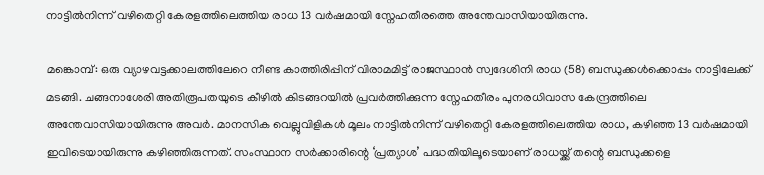നാട്ടിൽനിന്ന് വഴിതെറ്റി കേരളത്തിലെത്തിയ രാധ 13 വർഷമായി സ്നേഹതീരത്തെ അന്തേവാസിയായിരുന്നു.

മങ്കൊമ്പ്: ഒരു വ്യാഴവട്ടക്കാലത്തിലേറെ നീണ്ട കാത്തിരിപ്പിന് വിരാമമിട്ട് രാജസ്ഥാൻ സ്വദേശിനി രാധ (58) ബന്ധുക്കൾക്കൊപ്പം നാട്ടിലേക്ക് മടങ്ങി. ചങ്ങനാശേരി അതിരൂപതയുടെ കീഴിൽ കിടങ്ങറയിൽ പ്രവർത്തിക്കുന്ന സ്നേഹതീരം പുനരധിവാസ കേന്ദ്രത്തിലെ അന്തേവാസിയായിരുന്നു അവർ. മാനസിക വെല്ലുവിളികൾ മൂലം നാട്ടിൽനിന്ന് വഴിതെറ്റി കേരളത്തിലെത്തിയ രാധ, കഴിഞ്ഞ 13 വർഷമായി ഇവിടെയായിരുന്നു കഴിഞ്ഞിരുന്നത്. സംസ്ഥാന സർക്കാരിന്റെ ‘പ്രത്യാശ’ പദ്ധതിയിലൂടെയാണ് രാധയ്ക്ക് തന്റെ ബന്ധുക്കളെ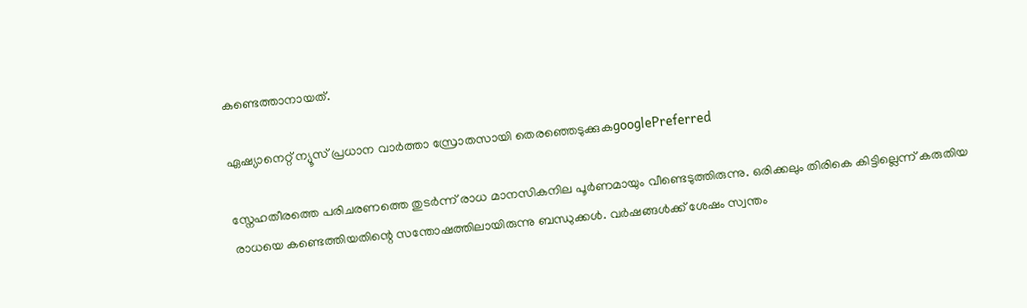കണ്ടെത്താനായത്.

ഏഷ്യാനെറ്റ് ന്യൂസ് പ്രധാന വാർത്താ സ്രോതസായി തെരഞ്ഞെടുക്കുകgooglePreferred

സ്നേഹതീരത്തെ പരിചരണത്തെ തുടർന്ന് രാധ മാനസികനില പൂർണമായും വീണ്ടെടുത്തിരുന്നു. ഒരിക്കലും തിരികെ കിട്ടില്ലെന്ന് കരുതിയ രാധയെ കണ്ടെത്തിയതിന്റെ സന്തോഷത്തിലായിരുന്നു ബന്ധുക്കൾ. വർഷങ്ങൾക്ക് ശേഷം സ്വന്തം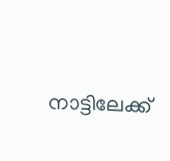നാട്ടിലേക്ക്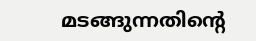മടങ്ങുന്നതിന്റെ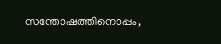സന്തോഷത്തിനൊപ്പം,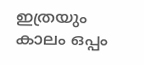ഇത്രയും കാലം ഒപ്പം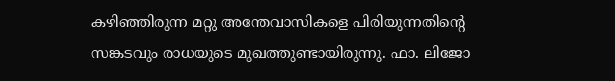കഴിഞ്ഞിരുന്ന മറ്റു അന്തേവാസികളെ പിരിയുന്നതിന്റെ സങ്കടവും രാധയുടെ മുഖത്തുണ്ടായിരുന്നു. ഫാ. ലിജോ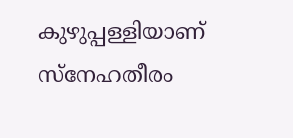കുഴുപ്പള്ളിയാണ് സ്നേഹതീരം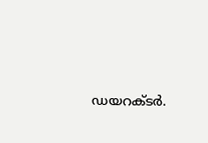ഡയറക്ടർ.